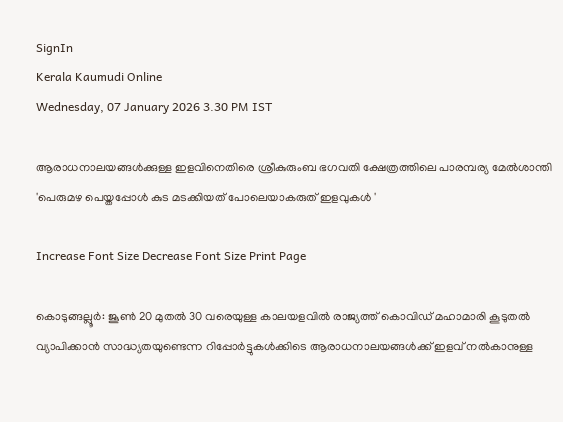SignIn
Kerala Kaumudi Online
Wednesday, 07 January 2026 3.30 PM IST

ആരാധനാലയങ്ങൾക്കുള്ള ഇളവിനെതിരെ ശ്രീകുരുംബ ഭഗവതി ക്ഷേത്രത്തിലെ പാരമ്പര്യ മേൽശാന്തി 'പെരുമഴ പെയ്തപ്പോൾ കുട മടക്കിയത് പോലെയാകരുത് ഇളവുകൾ '

Increase Font Size Decrease Font Size Print Page

കൊടുങ്ങല്ലൂർ: ജൂൺ 20 മുതൽ 30 വരെയുള്ള കാലയളവിൽ രാജ്യത്ത് കൊവിഡ് മഹാമാരി കൂടുതൽ വ്യാപിക്കാൻ സാദ്ധ്യതയുണ്ടെന്ന റിപ്പോർട്ടുകൾക്കിടെ ആരാധനാലയങ്ങൾക്ക് ഇളവ് നൽകാനുള്ള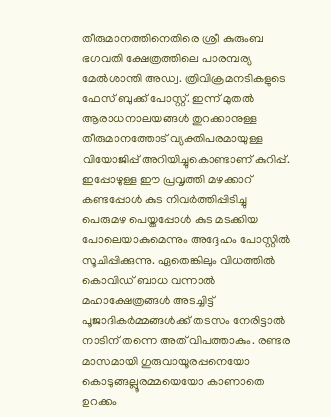തീരുമാനത്തിനെതിരെ ശ്രീ കുരുംബ ഭഗവതി ക്ഷേത്രത്തിലെ പാരമ്പര്യ മേൽശാന്തി അഡ്വ. ത്രിവിക്രമനടികളുടെ ഫേസ് ബുക്ക് പോസ്റ്റ്. ഇന്ന് മുതൽ ആരാധനാലയങ്ങൾ തുറക്കാനുള്ള തീരുമാനത്തോട് വ്യക്തിപരമായുള്ള വിയോജിപ്പ് അറിയിച്ചുകൊണ്ടാണ് കുറിപ്പ്.
ഇപ്പോഴുള്ള ഈ പ്രവൃത്തി മഴക്കാറ് കണ്ടപ്പോൾ കുട നിവർത്തിപ്പിടിച്ചു പെരുമഴ പെയ്തപ്പോൾ കുട മടക്കിയ പോലെയാകുമെന്നും അദ്ദേഹം പോസ്റ്റിൽ സൂചിപ്പിക്കുന്നു. ഏതെങ്കിലും വിധത്തിൽ കൊവിഡ് ബാധ വന്നാൽ മഹാക്ഷേത്രങ്ങൾ അടച്ചിട്ട് പൂജാദികർമ്മങ്ങൾക്ക് തടസം നേരിട്ടാൽ നാടിന് തന്നെ അത് വിപത്താകും. രണ്ടര മാസമായി ഗുരുവായൂരപ്പനെയോ കൊടുങ്ങല്ലൂരമ്മയെയോ കാണാതെ ഉറക്കം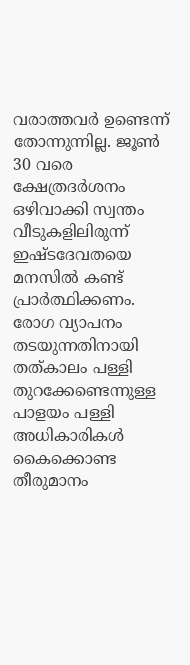വരാത്തവർ ഉണ്ടെന്ന് തോന്നുന്നില്ല. ജൂൺ 30 വരെ ക്ഷേത്രദർശനം ഒഴിവാക്കി സ്വന്തം വീടുകളിലിരുന്ന് ഇഷ്ടദേവതയെ മനസിൽ കണ്ട് പ്രാർത്ഥിക്കണം. രോഗ വ്യാപനം തടയുന്നതിനായി തത്കാലം പള്ളി തുറക്കേണ്ടെന്നുള്ള പാളയം പള്ളി അധികാരികൾ കൈക്കൊണ്ട തീരുമാനം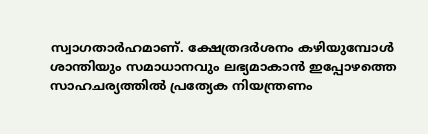സ്വാഗതാർഹമാണ്. ക്ഷേത്രദർശനം കഴിയുമ്പോൾ ശാന്തിയും സമാധാനവും ലഭ്യമാകാൻ ഇപ്പോഴത്തെ സാഹചര്യത്തിൽ പ്രത്യേക നിയന്ത്രണം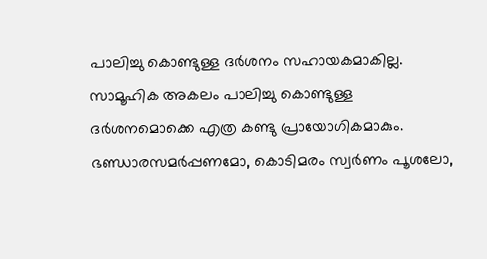പാലിച്ചു കൊണ്ടുള്ള ദർശനം സഹായകമാകില്ല. സാമൂഹിക അകലം പാലിച്ചു കൊണ്ടുള്ള ദർശനമൊക്കെ എത്ര കണ്ടു പ്രായോഗികമാകും. ഭണ്ഡാരസമർപ്പണമോ, കൊടിമരം സ്വർണം പൂശലോ,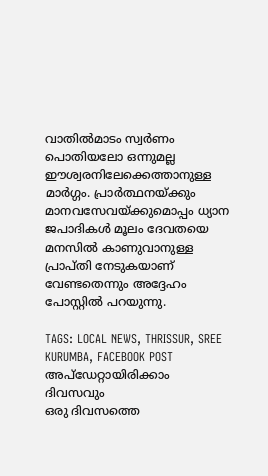വാതിൽമാടം സ്വർണം പൊതിയലോ ഒന്നുമല്ല ഈശ്വരനിലേക്കെത്താനുള്ള മാർഗ്ഗം. പ്രാർത്ഥനയ്ക്കും മാനവസേവയ്ക്കുമൊപ്പം ധ്യാന ജപാദികൾ മൂലം ദേവതയെ മനസിൽ കാണുവാനുള്ള പ്രാപ്തി നേടുകയാണ് വേണ്ടതെന്നും അദ്ദേഹം പോസ്റ്റിൽ പറയുന്നു.

TAGS: LOCAL NEWS, THRISSUR, SREE KURUMBA, FACEBOOK POST
അപ്ഡേറ്റായിരിക്കാം ദിവസവും
ഒരു ദിവസത്തെ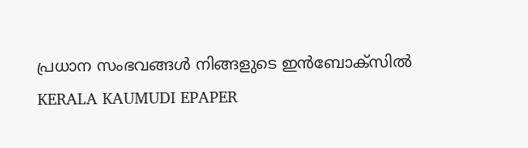പ്രധാന സംഭവങ്ങൾ നിങ്ങളുടെ ഇൻബോക്സിൽ
KERALA KAUMUDI EPAPER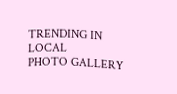TRENDING IN LOCAL
PHOTO GALLERY